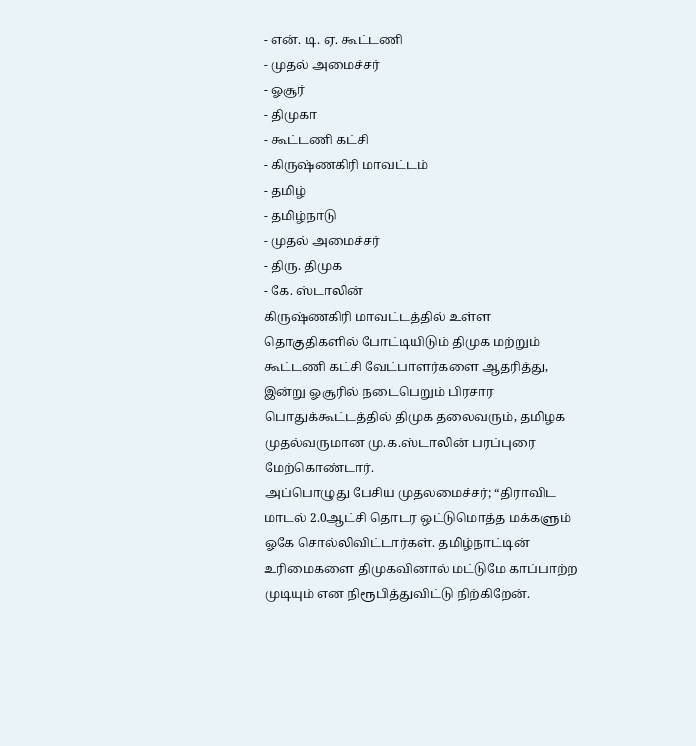- என். டி. ஏ. கூட்டணி
- முதல் அமைச்சர்
- ஓசூர்
- திமுகா
- கூட்டணி கட்சி
- கிருஷ்ணகிரி மாவட்டம்
- தமிழ்
- தமிழ்நாடு
- முதல் அமைச்சர்
- திரு. திமுக
- கே. ஸ்டாலின்
கிருஷ்ணகிரி மாவட்டத்தில் உள்ள தொகுதிகளில் போட்டியிடும் திமுக மற்றும் கூட்டணி கட்சி வேட்பாளர்களை ஆதரித்து, இன்று ஓசூரில் நடைபெறும் பிரசார பொதுக்கூட்டத்தில் திமுக தலைவரும், தமிழக முதல்வருமான மு.க.ஸ்டாலின் பரப்புரை மேற்கொண்டார்.
அப்பொழுது பேசிய முதலமைச்சர்; “திராவிட மாடல் 2.0ஆட்சி தொடர ஒட்டுமொத்த மக்களும் ஓகே சொல்லிவிட்டார்கள். தமிழ்நாட்டின் உரிமைகளை திமுகவினால் மட்டுமே காப்பாற்ற முடியும் என நிரூபித்துவிட்டு நிற்கிறேன்.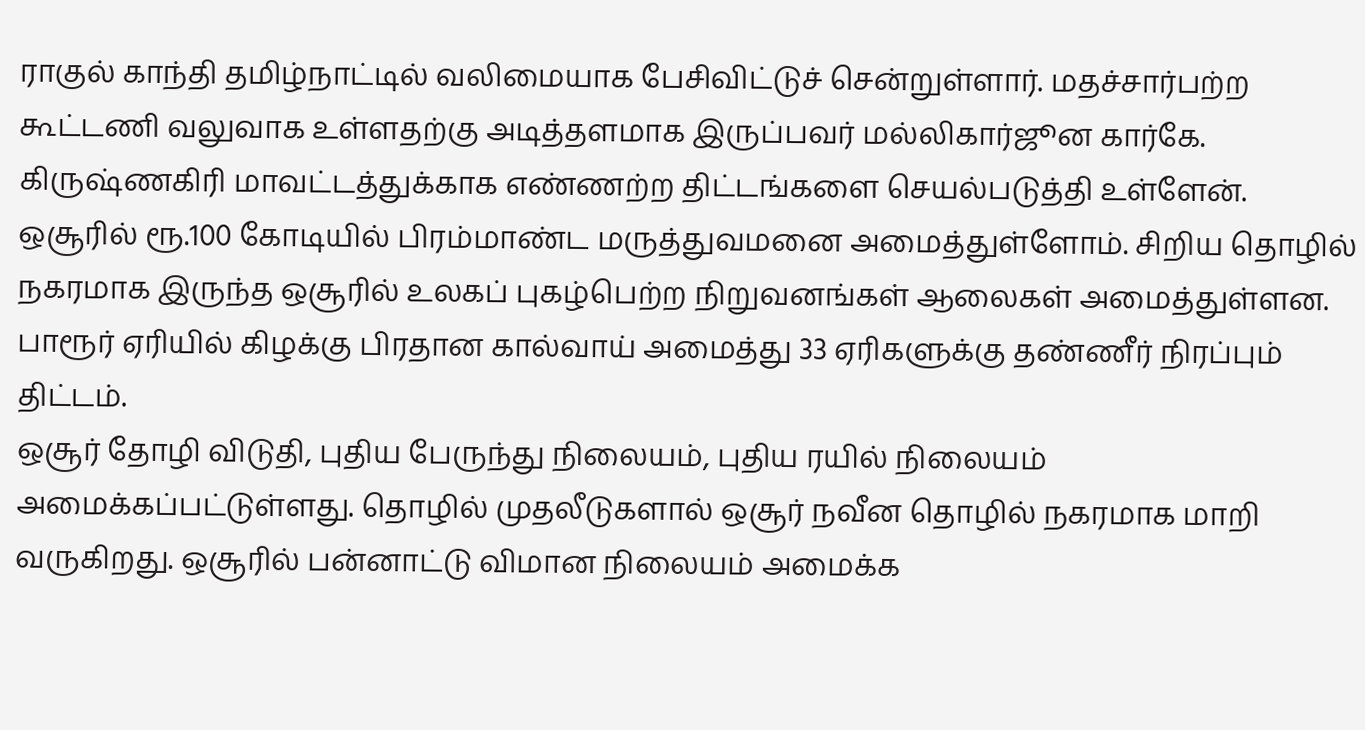ராகுல் காந்தி தமிழ்நாட்டில் வலிமையாக பேசிவிட்டுச் சென்றுள்ளார். மதச்சார்பற்ற கூட்டணி வலுவாக உள்ளதற்கு அடித்தளமாக இருப்பவர் மல்லிகார்ஜூன கார்கே. கிருஷ்ணகிரி மாவட்டத்துக்காக எண்ணற்ற திட்டங்களை செயல்படுத்தி உள்ளேன். ஒசூரில் ரூ.100 கோடியில் பிரம்மாண்ட மருத்துவமனை அமைத்துள்ளோம். சிறிய தொழில் நகரமாக இருந்த ஒசூரில் உலகப் புகழ்பெற்ற நிறுவனங்கள் ஆலைகள் அமைத்துள்ளன. பாரூர் ஏரியில் கிழக்கு பிரதான கால்வாய் அமைத்து 33 ஏரிகளுக்கு தண்ணீர் நிரப்பும் திட்டம்.
ஒசூர் தோழி விடுதி, புதிய பேருந்து நிலையம், புதிய ரயில் நிலையம் அமைக்கப்பட்டுள்ளது. தொழில் முதலீடுகளால் ஒசூர் நவீன தொழில் நகரமாக மாறி வருகிறது. ஒசூரில் பன்னாட்டு விமான நிலையம் அமைக்க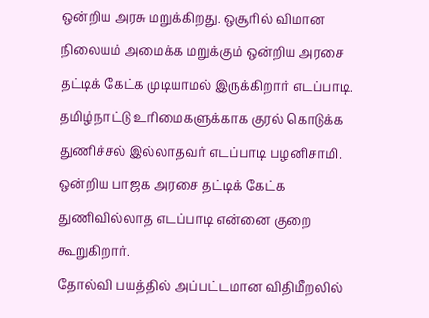ஒன்றிய அரசு மறுக்கிறது. ஒசூரில் விமான நிலையம் அமைக்க மறுக்கும் ஒன்றிய அரசை தட்டிக் கேட்க முடியாமல் இருக்கிறார் எடப்பாடி. தமிழ்நாட்டு உரிமைகளுக்காக குரல் கொடுக்க துணிச்சல் இல்லாதவர் எடப்பாடி பழனிசாமி. ஒன்றிய பாஜக அரசை தட்டிக் கேட்க துணிவில்லாத எடப்பாடி என்னை குறை கூறுகிறார்.
தோல்வி பயத்தில் அப்பட்டமான விதிமீறலில்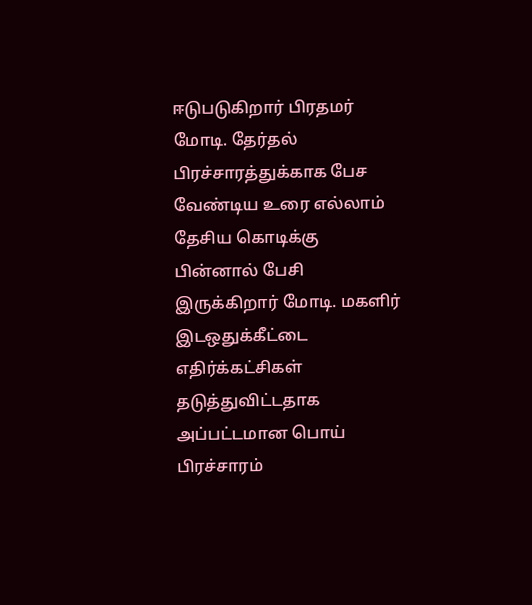ஈடுபடுகிறார் பிரதமர் மோடி. தேர்தல் பிரச்சாரத்துக்காக பேச வேண்டிய உரை எல்லாம் தேசிய கொடிக்கு பின்னால் பேசி இருக்கிறார் மோடி. மகளிர் இடஒதுக்கீட்டை எதிர்க்கட்சிகள் தடுத்துவிட்டதாக அப்பட்டமான பொய் பிரச்சாரம்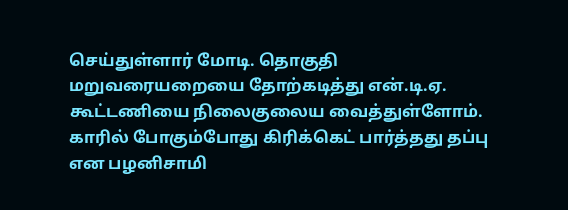செய்துள்ளார் மோடி. தொகுதி மறுவரையறையை தோற்கடித்து என்.டி.ஏ. கூட்டணியை நிலைகுலைய வைத்துள்ளோம்.
காரில் போகும்போது கிரிக்கெட் பார்த்தது தப்பு என பழனிசாமி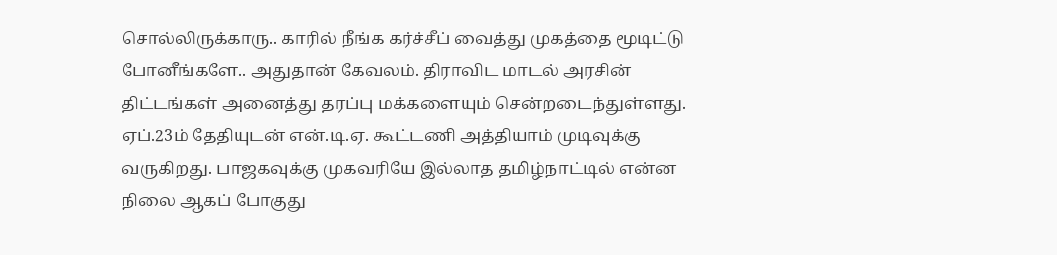சொல்லிருக்காரு.. காரில் நீங்க கர்ச்சீப் வைத்து முகத்தை மூடிட்டு போனீங்களே.. அதுதான் கேவலம். திராவிட மாடல் அரசின் திட்டங்கள் அனைத்து தரப்பு மக்களையும் சென்றடைந்துள்ளது. ஏப்.23ம் தேதியுடன் என்.டி.ஏ. கூட்டணி அத்தியாம் முடிவுக்கு வருகிறது. பாஜகவுக்கு முகவரியே இல்லாத தமிழ்நாட்டில் என்ன நிலை ஆகப் போகுது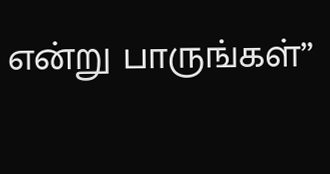என்று பாருங்கள்”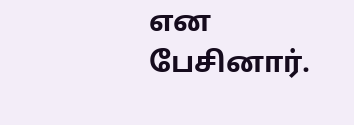என பேசினார்.